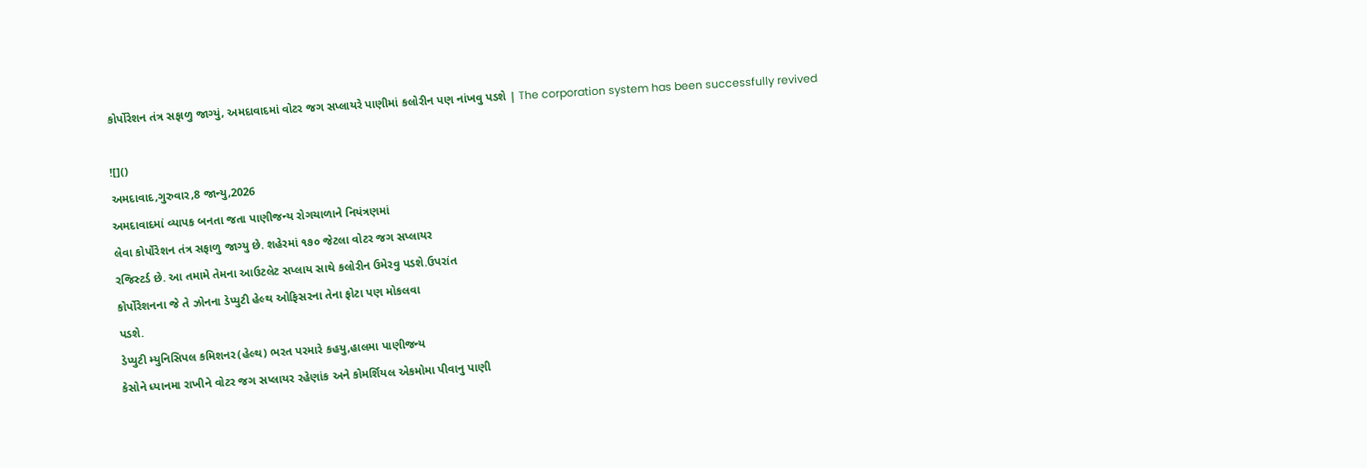કોર્પોરેશન તંત્ર સફાળુ જાગ્યું, અમદાવાદમાં વોટર જગ સપ્લાયરે પાણીમાં કલોરીન પણ નાંખવુ પડશે | The corporation system has been successfully revived

![]()
અમદાવાદ,ગુરુવાર,8 જાન્યુ,2026
અમદાવાદમાં વ્યાપક બનતા જતા પાણીજન્ય રોગચાળાને નિયંત્રણમાં
લેવા કોર્પોરેશન તંત્ર સફાળુ જાગ્યુ છે. શહેરમાં ૧૭૦ જેટલા વોટર જગ સપ્લાયર
રજિસ્ટર્ડ છે. આ તમામે તેમના આઉટલેટ સપ્લાય સાથે કલોરીન ઉમેરવુ પડશે.ઉપરાંત
કોર્પોરેશનના જે તે ઝોનના ડેપ્યુટી હેલ્થ ઓફિસરના તેના ફોટા પણ મોકલવા
પડશે.
ડેપ્યુટી મ્યુનિસિપલ કમિશનર(હેલ્થ) ભરત પરમારે કહયુ,હાલમા પાણીજન્ય
કેસોને ધ્યાનમા રાખીને વોટર જગ સપ્લાયર રહેણાંક અને કોમર્શિયલ એકમોમા પીવાનુ પાણી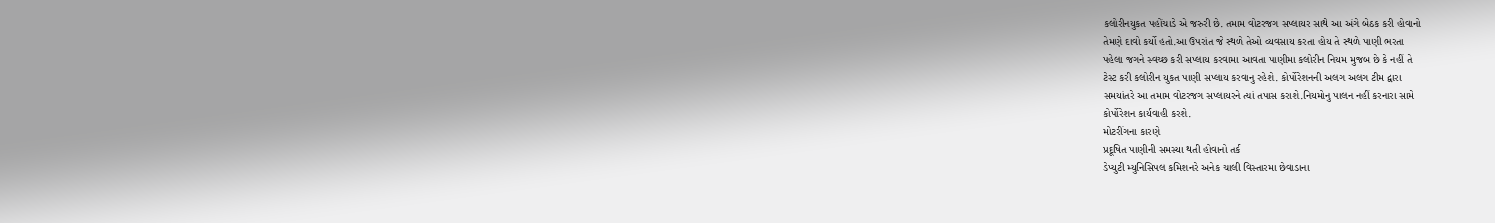કલોરીનયુકત પહોંચાડે એ જરુરી છે. તમામ વોટરજગ સપ્લાયર સાથે આ અંગે બેઠક કરી હોવાનો
તેમણે દાવો કર્યો હતો.આ ઉપરાંત જે સ્થળે તેઓ વ્યવસાય કરતા હોય તે સ્થળે પાણી ભરતા
પહેલા જગને સ્વચ્છ કરી સપ્લાય કરવામા આવતા પાણીમા કલોરીન નિયમ મુજબ છે કે નહીં તે
ટેસ્ટ કરી કલોરીન યુકત પાણી સપ્લાય કરવાનુ રહેશે. કોર્પોરેશનની અલગ અલગ ટીમ દ્વારા
સમયાંતરે આ તમામ વોટરજગ સપ્લાયરને ત્યાં તપાસ કરાશે.નિયમોનુ પાલન નહીં કરનારા સામે
કોર્પોરેશન કાર્યવાહી કરશે.
મોટરીંગના કારણે
પ્રદૂષિત પાણીની સમસ્યા થતી હોવાનો તર્ક
ડેપ્યુટી મ્યુનિસિપલ કમિશનરે અનેક ચાલી વિસ્તારમા છેવાડાના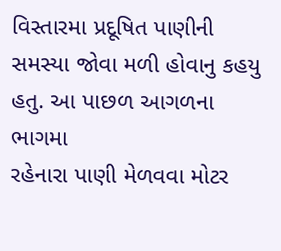વિસ્તારમા પ્રદૂષિત પાણીની સમસ્યા જોવા મળી હોવાનુ કહયુ હતુ. આ પાછળ આગળના ભાગમા
રહેનારા પાણી મેળવવા મોટર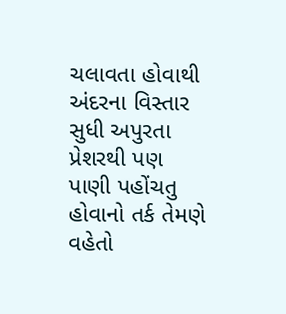ચલાવતા હોવાથી અંદરના વિસ્તાર સુધી અપુરતા પ્રેશરથી પણ
પાણી પહોંચતુ હોવાનો તર્ક તેમણે વહેતો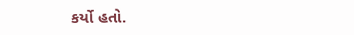કર્યો હતો.